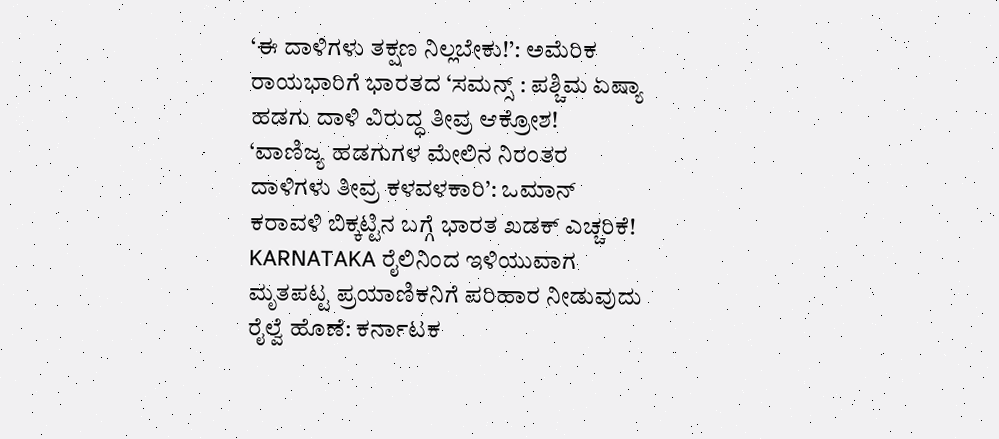‘ಈ ದಾಳಿಗಳು ತಕ್ಷಣ ನಿಲ್ಲಬೇಕು!’: ಅಮೆರಿಕ ರಾಯಭಾರಿಗೆ ಭಾರತದ ‘ಸಮನ್ಸ್ : ಪಶ್ಚಿಮ ಏಷ್ಯಾ ಹಡಗು ದಾಳಿ ವಿರುದ್ಧ ತೀವ್ರ ಆಕ್ರೋಶ!
‘ವಾಣಿಜ್ಯ ಹಡಗುಗಳ ಮೇಲಿನ ನಿರಂತರ ದಾಳಿಗಳು ತೀವ್ರ ಕಳವಳಕಾರಿ’: ಒಮಾನ್ ಕರಾವಳಿ ಬಿಕ್ಕಟ್ಟಿನ ಬಗ್ಗೆ ಭಾರತ ಖಡಕ್ ಎಚ್ಚರಿಕೆ!
KARNATAKA ರೈಲಿನಿಂದ ಇಳಿಯುವಾಗ ಮೃತಪಟ್ಟ ಪ್ರಯಾಣಿಕನಿಗೆ ಪರಿಹಾರ ನೀಡುವುದು ರೈಲ್ವೆ ಹೊಣೆ: ಕರ್ನಾಟಕ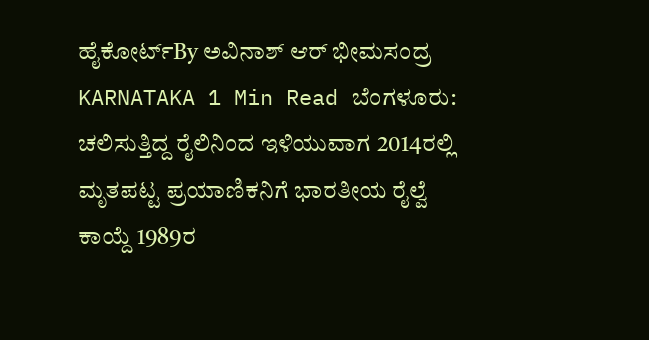ಹೈಕೋರ್ಟ್By ಅವಿನಾಶ್ ಆರ್ ಭೀಮಸಂದ್ರ KARNATAKA 1 Min Read ಬೆಂಗಳೂರು: ಚಲಿಸುತ್ತಿದ್ದ ರೈಲಿನಿಂದ ಇಳಿಯುವಾಗ 2014ರಲ್ಲಿ ಮೃತಪಟ್ಟ ಪ್ರಯಾಣಿಕನಿಗೆ ಭಾರತೀಯ ರೈಲ್ವೆ ಕಾಯ್ದೆ 1989ರ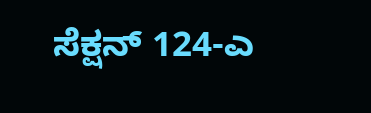ಸೆಕ್ಷನ್ 124-ಎ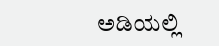ಅಡಿಯಲ್ಲಿ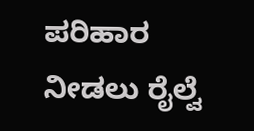ಪರಿಹಾರ ನೀಡಲು ರೈಲ್ವೆ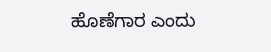ಹೊಣೆಗಾರ ಎಂದು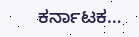ಕರ್ನಾಟಕ…